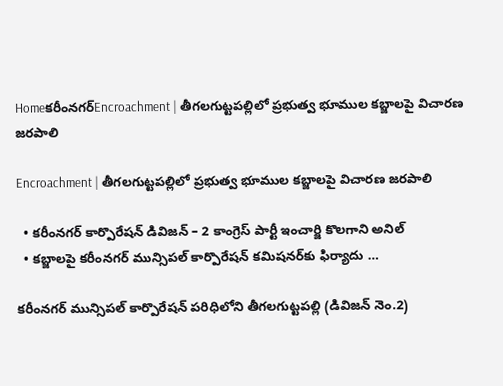Homeకరీంనగర్Encroachment | తీగలగుట్టపల్లిలో ప్రభుత్వ భూముల కబ్జాలపై విచారణ జరపాలి

Encroachment | తీగలగుట్టపల్లిలో ప్రభుత్వ భూముల కబ్జాలపై విచారణ జరపాలి

  • కరీంనగర్ కార్పొరేషన్ డివిజన్ – 2 కాంగ్రెస్ పార్టీ ఇంచార్జి కొలగాని అనిల్
  • కబ్జాలపై కరీంనగర్ మున్సిపల్ కార్పొరేషన్ కమిషనర్‌కు ఫిర్యాదు …

కరీంనగర్ మున్సిపల్ కార్పొరేషన్ పరిధిలోని తీగలగుట్టపల్లి (డివిజన్ నెం.2)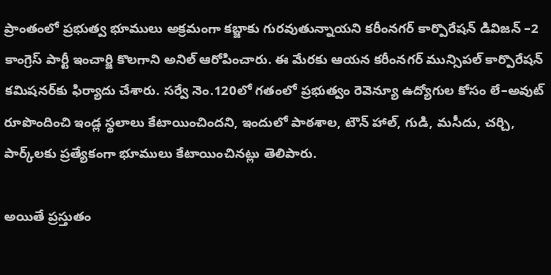ప్రాంతంలో ప్రభుత్వ భూములు అక్రమంగా కబ్జాకు గురవుతున్నాయని కరీంనగర్ కార్పొరేషన్ డివిజన్ –2 కాంగ్రెస్ పార్టీ ఇంచార్జి కొలగాని అనిల్ ఆరోపించారు. ఈ మేరకు ఆయన కరీంనగర్ మున్సిపల్ కార్పొరేషన్ కమిషనర్‌కు ఫిర్యాదు చేశారు. సర్వే నెం.120లో గతంలో ప్రభుత్వం రెవెన్యూ ఉద్యోగుల కోసం లే–అవుట్ రూపొందించి ఇండ్ల స్థలాలు కేటాయించిందని, ఇందులో పాఠశాల, టౌన్ హాల్, గుడి, మసీదు, చర్చి, పార్క్‌లకు ప్రత్యేకంగా భూములు కేటాయించినట్లు తెలిపారు.

అయితే ప్రస్తుతం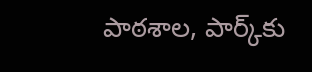పాఠశాల, పార్క్‌కు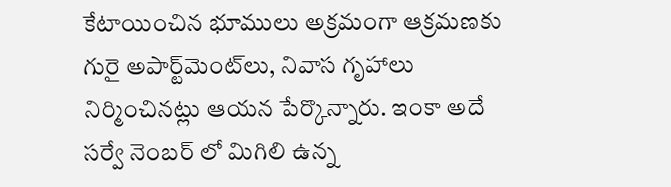కేటాయించిన భూములు అక్రమంగా ఆక్రమణకు గురై అపార్ట్‌మెంట్‌లు, నివాస గృహాలు నిర్మించినట్లు ఆయన పేర్కొన్నారు. ఇంకా అదే సర్వే నెంబర్ లో మిగిలి ఉన్న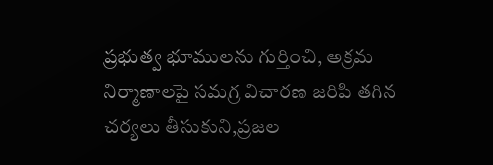ప్రభుత్వ భూములను గుర్తించి, అక్రమ నిర్మాణాలపై సమగ్ర విచారణ జరిపి తగిన చర్యలు తీసుకుని,ప్రజల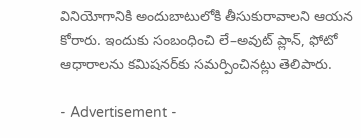వినియోగానికి అందుబాటులోకి తీసుకురావాలని ఆయన కోరారు. ఇందుకు సంబంధించి లే–అవుట్ ప్లాన్‌, ఫోటో ఆధారాలను కమిషనర్‌కు సమర్పించినట్లు తెలిపారు.

- Advertisement -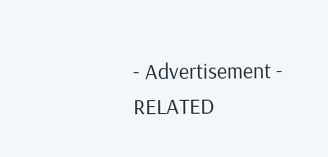- Advertisement -
RELATED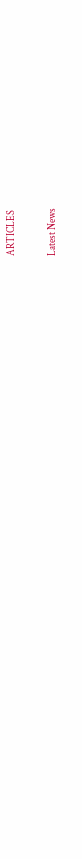ARTICLES

Latest News